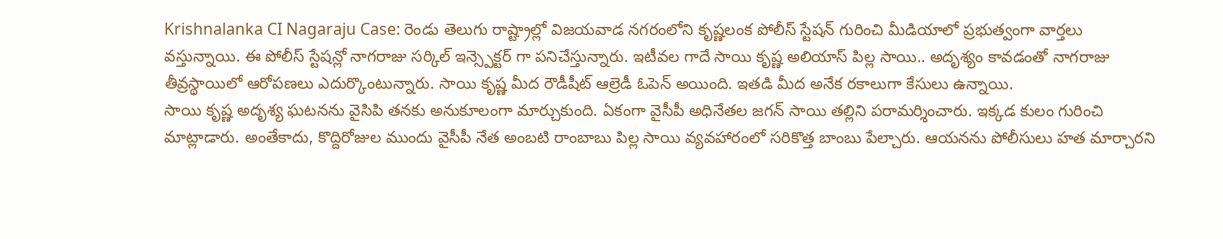Krishnalanka CI Nagaraju Case: రెండు తెలుగు రాష్ట్రాల్లో విజయవాడ నగరంలోని కృష్ణలంక పోలీస్ స్టేషన్ గురించి మీడియాలో ప్రభుత్వంగా వార్తలు వస్తున్నాయి. ఈ పోలీస్ స్టేషన్లో నాగరాజు సర్కిల్ ఇన్స్పెక్టర్ గా పనిచేస్తున్నారు. ఇటీవల గాదే సాయి కృష్ణ అలియాస్ పిల్ల సాయి.. అదృశ్యం కావడంతో నాగరాజు తీవ్రస్థాయిలో ఆరోపణలు ఎదుర్కొంటున్నారు. సాయి కృష్ణ మీద రౌడీషీట్ ఆల్రెడీ ఓపెన్ అయింది. ఇతడి మీద అనేక రకాలుగా కేసులు ఉన్నాయి.
సాయి కృష్ణ అదృశ్య ఘటనను వైసిపి తనకు అనుకూలంగా మార్చుకుంది. ఏకంగా వైసీపీ అధినేతల జగన్ సాయి తల్లిని పరామర్శించారు. ఇక్కడ కులం గురించి మాట్లాడారు. అంతేకాదు, కొద్దిరోజుల ముందు వైసీపీ నేత అంబటి రాంబాబు పిల్ల సాయి వ్యవహారంలో సరికొత్త బాంబు పేల్చారు. ఆయనను పోలీసులు హత మార్చారని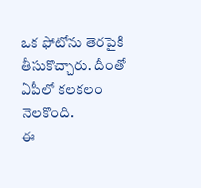ఒక ఫోటోను తెరపైకి తీసుకొచ్చారు. దీంతో ఏపీలో కలకలం నెలకొంది.
ఈ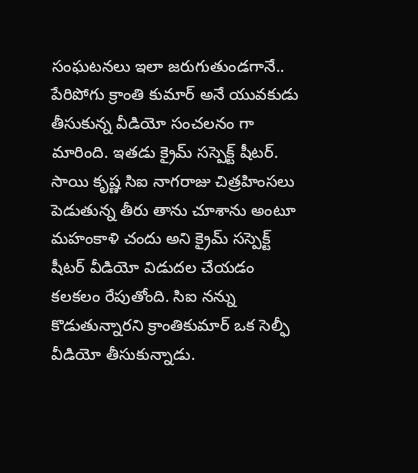సంఘటనలు ఇలా జరుగుతుండగానే.. పేరిపోగు క్రాంతి కుమార్ అనే యువకుడు తీసుకున్న వీడియో సంచలనం గా మారింది. ఇతడు క్రైమ్ సస్పెక్ట్ షీటర్. సాయి కృష్ణ సిఐ నాగరాజు చిత్రహింసలు పెడుతున్న తీరు తాను చూశాను అంటూ మహంకాళి చందు అని క్రైమ్ సస్పెక్ట్ షీటర్ వీడియో విడుదల చేయడం కలకలం రేపుతోంది. సిఐ నన్ను కొడుతున్నారని క్రాంతికుమార్ ఒక సెల్ఫీ వీడియో తీసుకున్నాడు.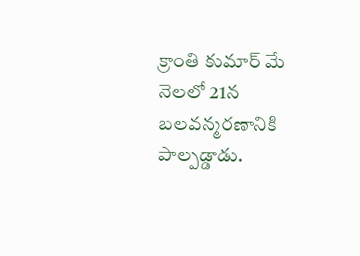క్రాంతి కుమార్ మే నెలలో 21న బలవన్మరణానికి పాల్పడ్డాడు.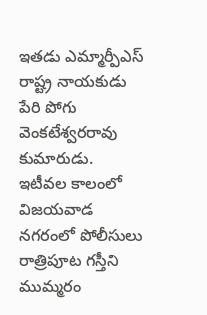ఇతడు ఎమ్మార్పీఎస్ రాష్ట్ర నాయకుడు పేరి పోగు వెంకటేశ్వరరావు కుమారుడు.
ఇటీవల కాలంలో విజయవాడ నగరంలో పోలీసులు రాత్రిపూట గస్తీని ముమ్మరం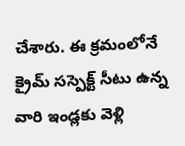చేశారు. ఈ క్రమంలోనే క్రైమ్ సస్పెక్ట్ సీటు ఉన్న వారి ఇండ్లకు వెళ్లి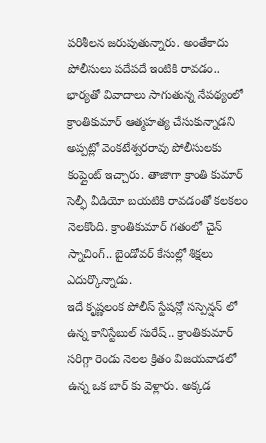పరిశీలన జరుపుతున్నారు. అంతేకాదు పోలీసులు పదేపదే ఇంటికి రావడం.. భార్యతో వివాదాలు సాగుతున్న నేపథ్యంలో క్రాంతికుమార్ ఆత్మహత్య చేసుకున్నాడని అప్పట్లో వెంకటేశ్వరరావు పోలీసులకు కంప్లైంట్ ఇచ్చారు. తాజాగా క్రాంతి కుమార్ సెల్ఫీ వీడియో బయటికి రావడంతో కలకలం నెలకొంది. క్రాంతికుమార్ గతంలో చైన్ స్నాచింగ్.. బైండోవర్ కేసుల్లో శిక్షలు ఎదుర్కొన్నాడు.
ఇదే కృష్ణలంక పోలీస్ స్టేషన్లో సస్పెన్షన్ లో ఉన్న కానిస్టేబుల్ సురేష్.. క్రాంతికుమార్ సరిగ్గా రెండు నెలల క్రితం విజయవాడలో ఉన్న ఒక బార్ కు వెళ్లారు. అక్కడ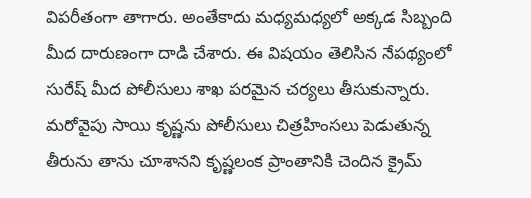విపరీతంగా తాగారు. అంతేకాదు మధ్యమధ్యలో అక్కడ సిబ్బంది మీద దారుణంగా దాడి చేశారు. ఈ విషయం తెలిసిన నేపథ్యంలో సురేష్ మీద పోలీసులు శాఖ పరమైన చర్యలు తీసుకున్నారు.
మరోవైపు సాయి కృష్ణను పోలీసులు చిత్రహింసలు పెడుతున్న తీరును తాను చూశానని కృష్ణలంక ప్రాంతానికి చెందిన క్రైమ్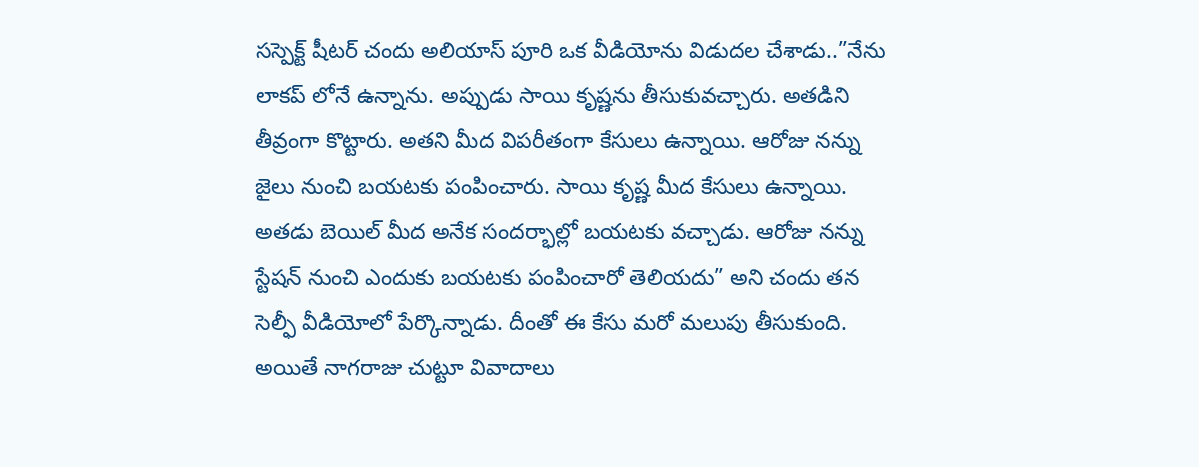సస్పెక్ట్ షీటర్ చందు అలియాస్ పూరి ఒక వీడియోను విడుదల చేశాడు..”నేను లాకప్ లోనే ఉన్నాను. అప్పుడు సాయి కృష్ణను తీసుకువచ్చారు. అతడిని తీవ్రంగా కొట్టారు. అతని మీద విపరీతంగా కేసులు ఉన్నాయి. ఆరోజు నన్ను జైలు నుంచి బయటకు పంపించారు. సాయి కృష్ణ మీద కేసులు ఉన్నాయి. అతడు బెయిల్ మీద అనేక సందర్భాల్లో బయటకు వచ్చాడు. ఆరోజు నన్ను స్టేషన్ నుంచి ఎందుకు బయటకు పంపించారో తెలియదు” అని చందు తన సెల్ఫీ వీడియోలో పేర్కొన్నాడు. దీంతో ఈ కేసు మరో మలుపు తీసుకుంది. అయితే నాగరాజు చుట్టూ వివాదాలు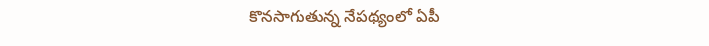కొనసాగుతున్న నేపథ్యంలో ఏపీ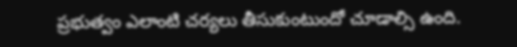ప్రభుత్వం ఎలాంటి చర్యలు తీసుకుంటుందో చూడాల్సి ఉంది.